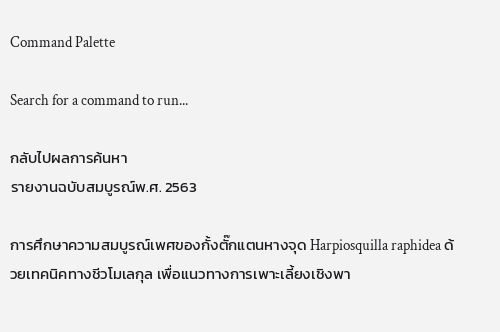Command Palette

Search for a command to run...

กลับไปผลการค้นหา
รายงานฉบับสมบูรณ์พ.ศ. 2563

การศึกษาความสมบูรณ์เพศของกั้งตั๊กแตนหางจุด Harpiosquilla raphidea ด้วยเทคนิคทางชีวโมเลกุล เพื่อแนวทางการเพาะเลี้ยงเชิงพา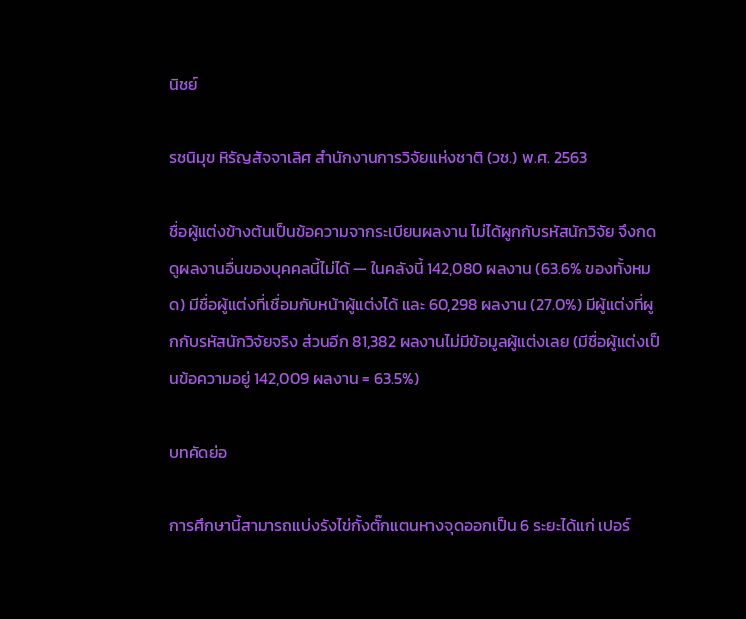นิชย์

รชนิมุข หิรัญสัจจาเลิศ สำนักงานการวิจัยแห่งชาติ (วช.) พ.ศ. 2563

ชื่อผู้แต่งข้างต้นเป็นข้อความจากระเบียนผลงาน ไม่ได้ผูกกับรหัสนักวิจัย จึงกดดูผลงานอื่นของบุคคลนี้ไม่ได้ — ในคลังนี้ 142,080 ผลงาน (63.6% ของทั้งหมด) มีชื่อผู้แต่งที่เชื่อมกับหน้าผู้แต่งได้ และ 60,298 ผลงาน (27.0%) มีผู้แต่งที่ผูกกับรหัสนักวิจัยจริง ส่วนอีก 81,382 ผลงานไม่มีข้อมูลผู้แต่งเลย (มีชื่อผู้แต่งเป็นข้อความอยู่ 142,009 ผลงาน = 63.5%)

บทคัดย่อ

การศึกษานี้สามารถแบ่งรังไข่กั้งตั๊กแตนหางจุดออกเป็น 6 ระยะได้แก่ เปอร์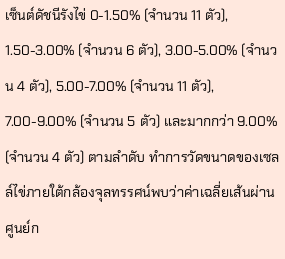เซ็นต์ดัชนีรังไข่ 0-1.50% (จำนวน 11 ตัว), 1.50-3.00% (จำนวน 6 ตัว), 3.00-5.00% (จำนวน 4 ตัว), 5.00-7.00% (จำนวน 11 ตัว), 7.00-9.00% (จำนวน 5 ตัว) และมากกว่า 9.00% (จำนวน 4 ตัว) ตามลำดับ ทำการวัดขนาดของเซลล์ไข่ภายใต้กล้องจุลทรรศน์พบว่าค่าเฉลี่ยเส้นผ่านศูนย์ก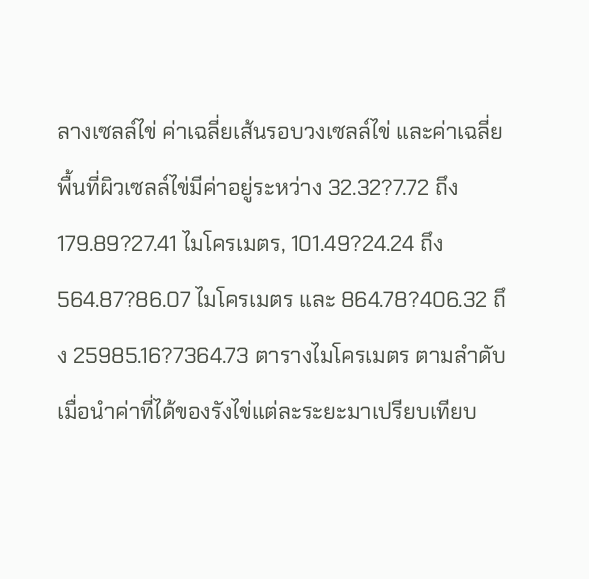ลางเซลล์ไข่ ค่าเฉลี่ยเส้นรอบวงเซลล์ไข่ และค่าเฉลี่ยพื้นที่ผิวเซลล์ไข่มีค่าอยู่ระหว่าง 32.32?7.72 ถึง 179.89?27.41 ไมโครเมตร, 101.49?24.24 ถึง 564.87?86.07 ไมโครเมตร และ 864.78?406.32 ถึง 25985.16?7364.73 ตารางไมโครเมตร ตามลำดับ เมื่อนำค่าที่ได้ของรังไข่แต่ละระยะมาเปรียบเทียบ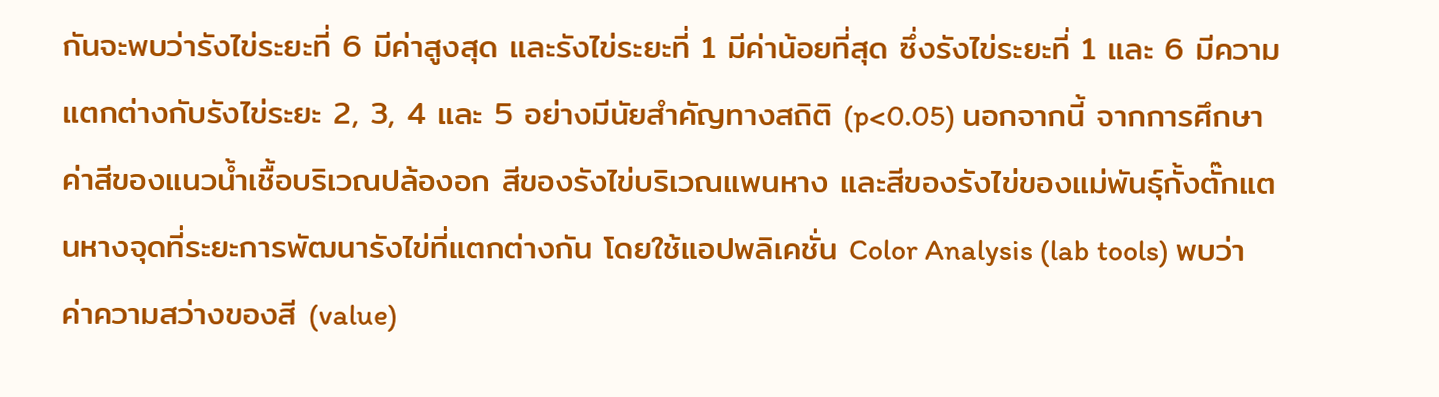กันจะพบว่ารังไข่ระยะที่ 6 มีค่าสูงสุด และรังไข่ระยะที่ 1 มีค่าน้อยที่สุด ซึ่งรังไข่ระยะที่ 1 และ 6 มีความแตกต่างกับรังไข่ระยะ 2, 3, 4 และ 5 อย่างมีนัยสำคัญทางสถิติ (p<0.05) นอกจากนี้ จากการศึกษาค่าสีของแนวน้ำเชื้อบริเวณปล้องอก สีของรังไข่บริเวณแพนหาง และสีของรังไข่ของแม่พันธุ์กั้งตั๊กแตนหางจุดที่ระยะการพัฒนารังไข่ที่แตกต่างกัน โดยใช้แอปพลิเคชั่น Color Analysis (lab tools) พบว่า ค่าความสว่างของสี (value)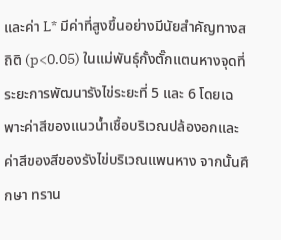และค่า L* มีค่าที่สูงขึ้นอย่างมีนัยสำคัญทางสถิติ (p<0.05) ในแม่พันธุ์กั้งตั๊กแตนหางจุดที่ระยะการพัฒนารังไข่ระยะที่ 5 และ 6 โดยเฉพาะค่าสีของแนวน้ำเชื้อบริเวณปล้องอกและค่าสีของสีของรังไข่บริเวณแพนหาง จากนั้นศึกษา ทราน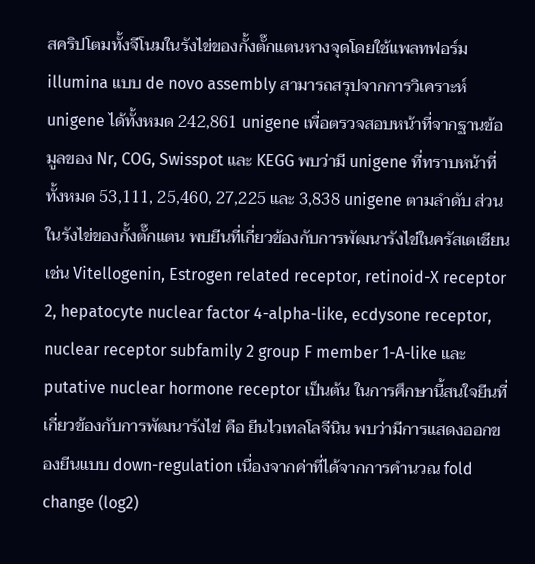สคริปโตมทั้งจีโนมในรังไข่ของกั้งตั๊กแตนหางจุดโดยใช้แพลทฟอร์ม illumina แบบ de novo assembly สามารถสรุปจากการวิเคราะห์ unigene ได้ทั้งหมด 242,861 unigene เพื่อตรวจสอบหน้าที่จากฐานข้อมูลของ Nr, COG, Swisspot และ KEGG พบว่ามี unigene ที่ทราบหน้าที่ทั้งหมด 53,111, 25,460, 27,225 และ 3,838 unigene ตามลำดับ ส่วนในรังไข่ของกั้งตั๊กแตน พบยีนที่เกี่ยวข้องกับการพัฒนารังไข่ในครัสเตเชียน เช่น Vitellogenin, Estrogen related receptor, retinoid-X receptor 2, hepatocyte nuclear factor 4-alpha-like, ecdysone receptor, nuclear receptor subfamily 2 group F member 1-A-like และ putative nuclear hormone receptor เป็นต้น ในการศึกษานี้สนใจยีนที่เกี่ยวข้องกับการพัฒนารังไข่ คือ ยีนไวเทลโลจีนิน พบว่ามีการแสดงออกของยีนแบบ down-regulation เนื่องจากค่าที่ได้จากการคำนวณ fold change (log2)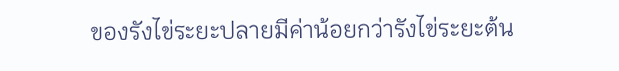ของรังไข่ระยะปลายมีค่าน้อยกว่ารังไข่ระยะต้น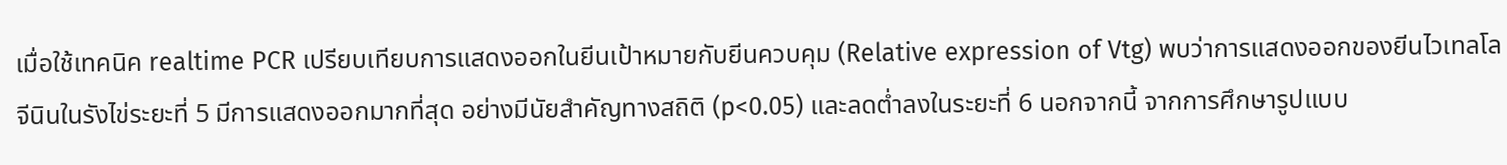เมื่อใช้เทคนิค realtime PCR เปรียบเทียบการแสดงออกในยีนเป้าหมายกับยีนควบคุม (Relative expression of Vtg) พบว่าการแสดงออกของยีนไวเทลโลจีนินในรังไข่ระยะที่ 5 มีการแสดงออกมากที่สุด อย่างมีนัยสำคัญทางสถิติ (p<0.05) และลดต่ำลงในระยะที่ 6 นอกจากนี้ จากการศึกษารูปแบบ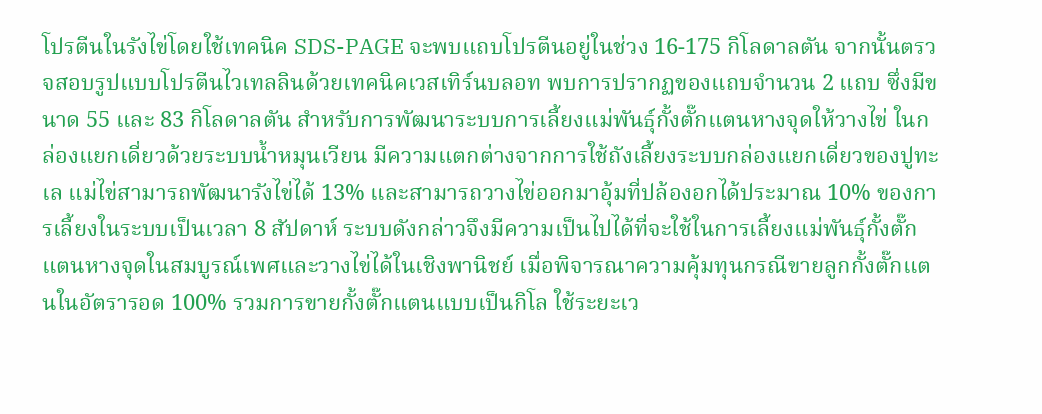โปรตีนในรังไข่โดยใช้เทคนิค SDS-PAGE จะพบแถบโปรตีนอยู่ในช่วง 16-175 กิโลดาลตัน จากนั้นตรวจสอบรูปแบบโปรตีนไวเทลลินด้วยเทคนิคเวสเทิร์นบลอท พบการปรากฏของแถบจำนวน 2 แถบ ซึ่งมีขนาด 55 และ 83 กิโลดาลตัน สำหรับการพัฒนาระบบการเลี้ยงแม่พันธุ์กั้งตั๊กแตนหางจุดให้วางไข่ ในกล่องแยกเดี่ยวด้วยระบบน้ำหมุนเวียน มีความแตกต่างจากการใช้ถังเลี้ยงระบบกล่องแยกเดี่ยวของปูทะเล แม่ไข่สามารถพัฒนารังไข่ได้ 13% และสามารถวางไข่ออกมาอุ้มที่ปล้องอกได้ประมาณ 10% ของการเลี้ยงในระบบเป็นเวลา 8 สัปดาห์ ระบบดังกล่าวจึงมีความเป็นไปได้ที่จะใช้ในการเลี้ยงแม่พันธุ์กั้งตั๊กแตนหางจุดในสมบูรณ์เพศและวางไข่ได้ในเชิงพานิชย์ เมื่อพิจารณาความคุ้มทุนกรณีขายลูกกั้งตั๊กแตนในอัตรารอด 100% รวมการขายกั้งตั๊กแตนแบบเป็นกิโล ใช้ระยะเว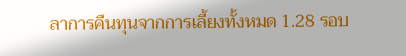ลาการคืนทุนจากการเลี้ยงทั้งหมด 1.28 รอบ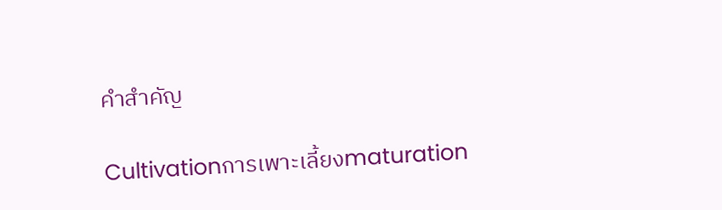คำสำคัญ

Cultivationการเพาะเลี้ยงmaturation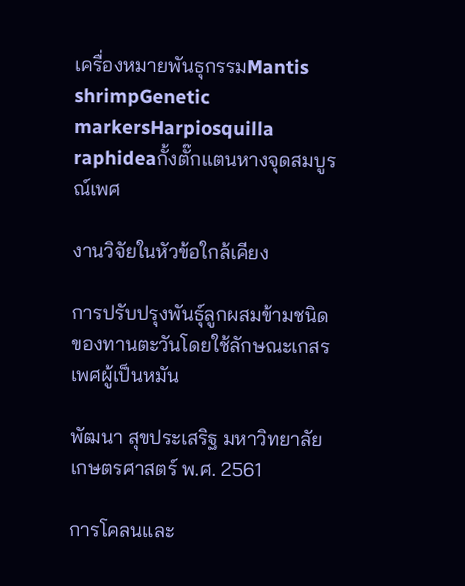เครื่องหมายพันธุกรรมMantis shrimpGenetic markersHarpiosquilla raphideaกั้งตั๊กแตนหางจุดสมบูรณ์เพศ

งานวิจัยในหัวข้อใกล้เคียง

การปรับปรุงพันธุ์ลูกผสมข้ามชนิดของทานตะวันโดยใช้ลักษณะเกสรเพศผู้เป็นหมัน

พัฒนา สุขประเสริฐ มหาวิทยาลัยเกษตรศาสตร์ พ.ศ. 2561

การโคลนและ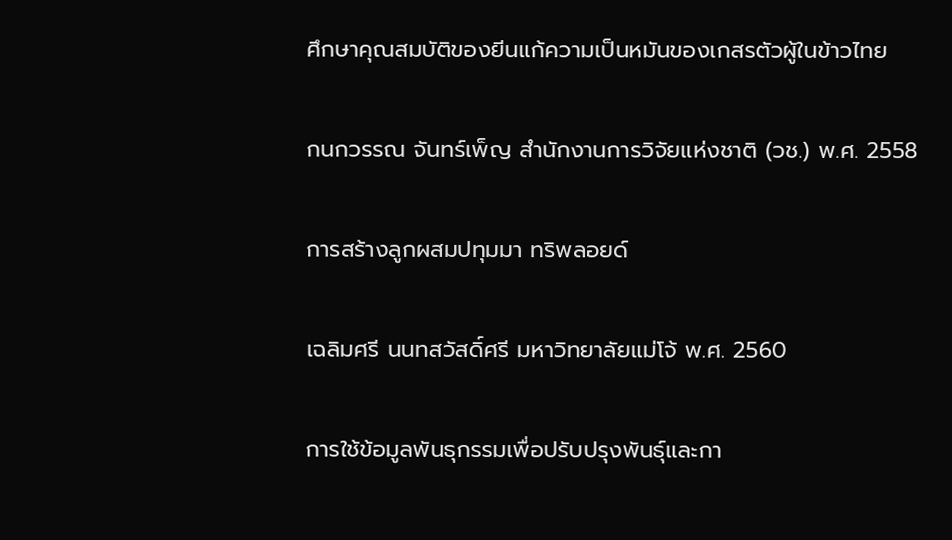ศึกษาคุณสมบัติของยีนแก้ความเป็นหมันของเกสรตัวผู้ในข้าวไทย

กนกวรรณ จันทร์เพ็ญ สำนักงานการวิจัยแห่งชาติ (วช.) พ.ศ. 2558

การสร้างลูกผสมปทุมมา ทริพลอยด์

เฉลิมศรี นนทสวัสดิ์ศรี มหาวิทยาลัยแม่โจ้ พ.ศ. 2560

การใช้ข้อมูลพันธุกรรมเพื่อปรับปรุงพันธุ์และกา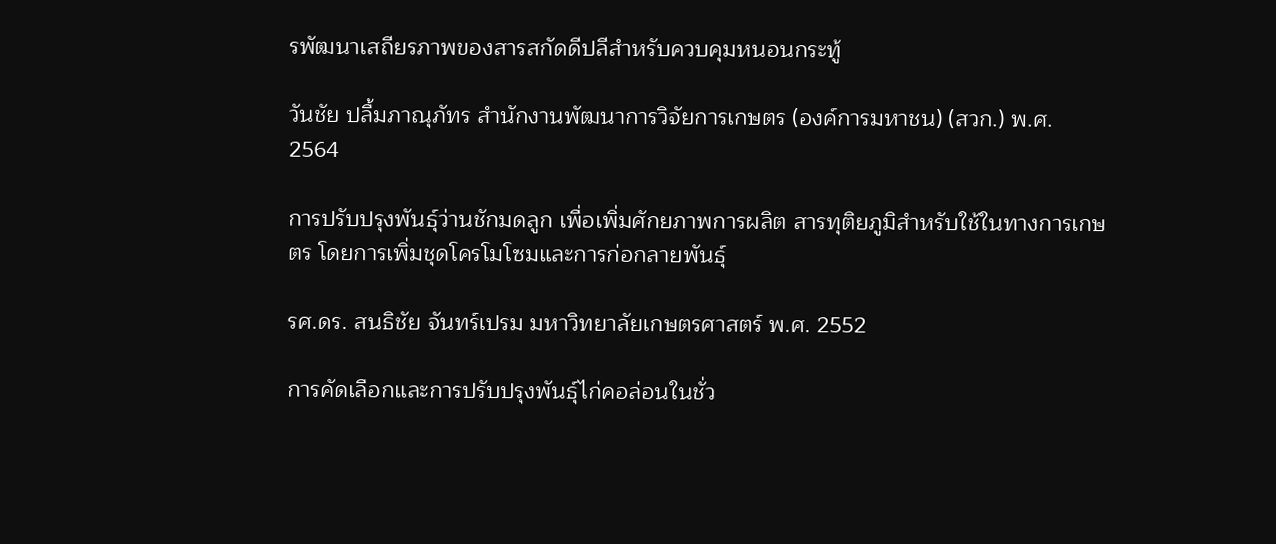รพัฒนาเสถียรภาพของสารสกัดดีปลีสำหรับควบคุมหนอนกระทู้

วันชัย ปลื้มภาณุภัทร สำนักงานพัฒนาการวิจัยการเกษตร (องค์การมหาชน) (สวก.) พ.ศ. 2564

การปรับปรุงพันธุ์ว่านชักมดลูก เพื่อเพิ่มศักยภาพการผลิต สารทุติยภูมิสำหรับใช้ในทางการเกษตร โดยการเพิ่มชุดโครโมโซมและการก่อกลายพันธุ์

รศ.ดร. สนธิชัย จันทร์เปรม มหาวิทยาลัยเกษตรศาสตร์ พ.ศ. 2552

การคัดเลือกและการปรับปรุงพันธุ์ไก่คอล่อนในชั่ว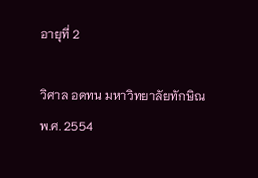อายุที่ 2

วิศาล อดทน มหาวิทยาลัยทักษิณ พ.ศ. 2554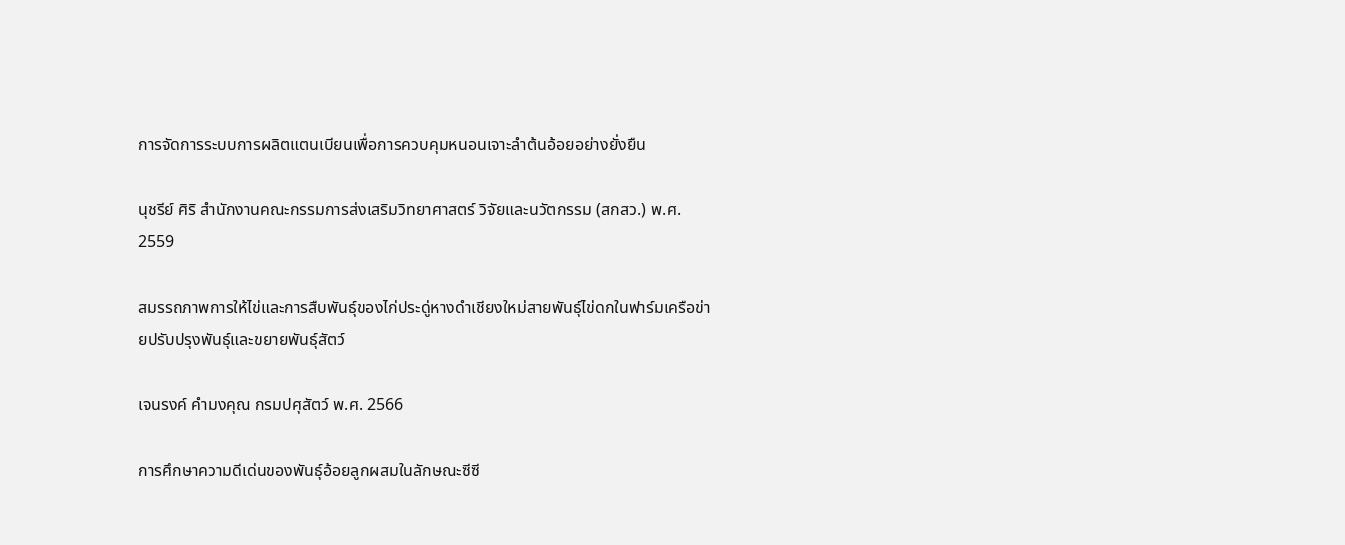การจัดการระบบการผลิตแตนเบียนเพื่อการควบคุมหนอนเจาะลำต้นอ้อยอย่างยั่งยืน

นุชรีย์ ศิริ สำนักงานคณะกรรมการส่งเสริมวิทยาศาสตร์ วิจัยและนวัตกรรม (สกสว.) พ.ศ. 2559

สมรรถภาพการให้ไข่และการสืบพันธุ์ของไก่ประดู่หางดำเชียงใหม่สายพันธุ์ไข่ดกในฟาร์มเครือข่ายปรับปรุงพันธุ์และขยายพันธุ์สัตว์

เจนรงค์ คำมงคุณ กรมปศุสัตว์ พ.ศ. 2566

การศึกษาความดีเด่นของพันธุ์อ้อยลูกผสมในลักษณะซีซี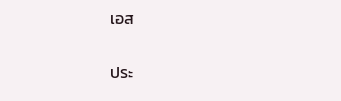เอส

ประ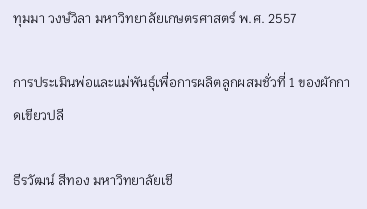ทุมมา วงษ์วิลา มหาวิทยาลัยเกษตรศาสตร์ พ.ศ. 2557

การประเมินพ่อและแม่พันธุ์เพื่อการผลิตลูกผสมชั่วที่ 1 ของผักกาดเขียวปลี

ธีรวัฒน์ สีทอง มหาวิทยาลัยเชี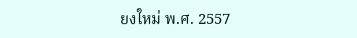ยงใหม่ พ.ศ. 2557